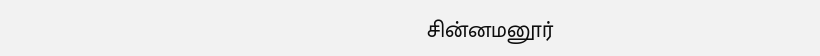சின்னமனூர்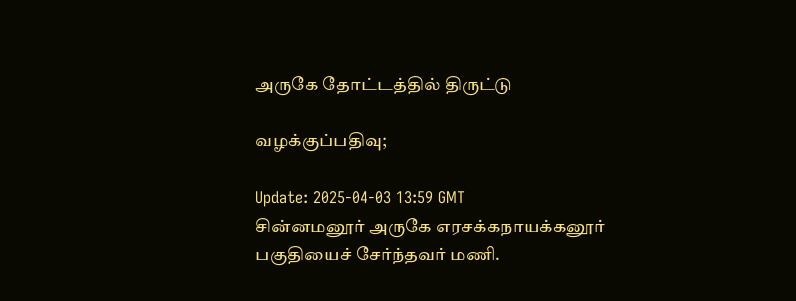அருகே தோட்டத்தில் திருட்டு

வழக்குப்பதிவு;

Update: 2025-04-03 13:59 GMT
சின்னமனூர் அருகே எரசக்கநாயக்கனூர் பகுதியைச் சேர்ந்தவர் மணி.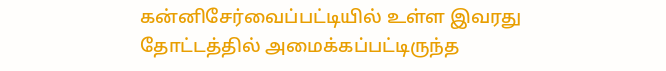கன்னிசேர்வைப்பட்டியில் உள்ள இவரது தோட்டத்தில் அமைக்கப்பட்டிருந்த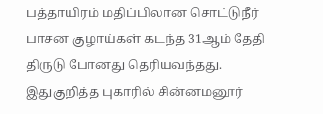பத்தாயிரம் மதிப்பிலான சொட்டுநீர் பாசன குழாய்கள் கடந்த 31ஆம் தேதி திருடு போனது தெரியவந்தது. இதுகுறித்த புகாரில் சின்னமனூர்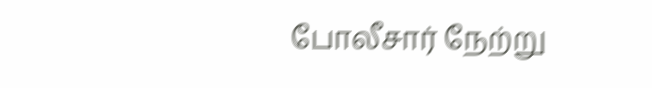போலீசார் நேற்று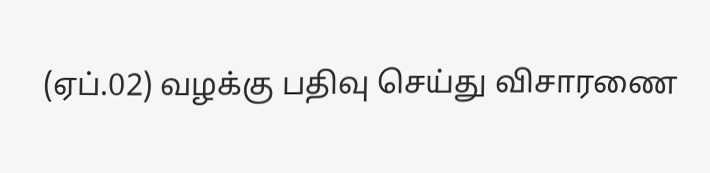(ஏப்.02) வழக்கு பதிவு செய்து விசாரணை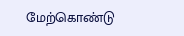மேற்கொண்டு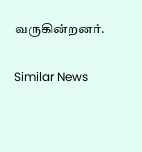வருகின்றனர்.

Similar News